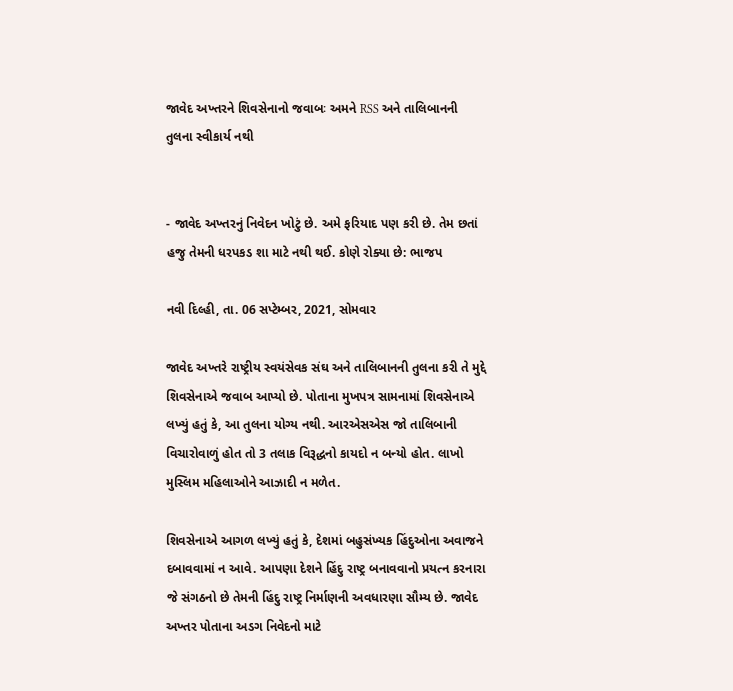જાવેદ અખ્તરને શિવસેનાનો જવાબઃ અમને RSS અને તાલિબાનની તુલના સ્વીકાર્ય નથી


- જાવેદ અખ્તરનું નિવેદન ખોટું છે. અમે ફરિયાદ પણ કરી છે. તેમ છતાં હજુ તેમની ધરપકડ શા માટે નથી થઈ. કોણે રોક્યા છે: ભાજપ

નવી દિલ્હી, તા. 06 સપ્ટેમ્બર, 2021, સોમવાર

જાવેદ અખ્તરે રાષ્ટ્રીય સ્વયંસેવક સંઘ અને તાલિબાનની તુલના કરી તે મુદ્દે શિવસેનાએ જવાબ આપ્યો છે. પોતાના મુખપત્ર સામનામાં શિવસેનાએ લખ્યું હતું કે, આ તુલના યોગ્ય નથી. આરએસએસ જો તાલિબાની વિચારોવાળું હોત તો 3 તલાક વિરૂદ્ધનો કાયદો ન બન્યો હોત. લાખો મુસ્લિમ મહિલાઓને આઝાદી ન મળેત.

શિવસેનાએ આગળ લખ્યું હતું કે, દેશમાં બહુસંખ્યક હિંદુઓના અવાજને દબાવવામાં ન આવે. આપણા દેશને હિંદુ રાષ્ટ્ર બનાવવાનો પ્રયત્ન કરનારા જે સંગઠનો છે તેમની હિંદુ રાષ્ટ્ર નિર્માણની અવધારણા સૌમ્ય છે. જાવેદ અખ્તર પોતાના અડગ નિવેદનો માટે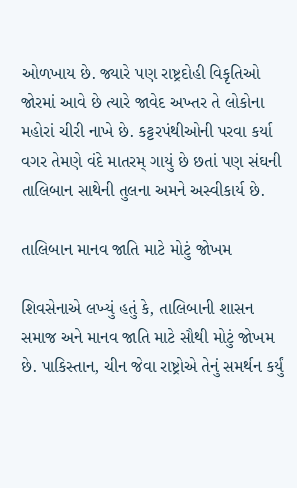ઓળખાય છે. જ્યારે પણ રાષ્ટ્રદોહી વિકૃતિઓ જોરમાં આવે છે ત્યારે જાવેદ અખ્તર તે લોકોના મહોરાં ચીરી નાખે છે. કટ્ટરપંથીઓની પરવા કર્યા વગર તેમણે વંદે માતરમ્ ગાયું છે છતાં પણ સંઘની તાલિબાન સાથેની તુલના અમને અસ્વીકાર્ય છે.

તાલિબાન માનવ જાતિ માટે મોટું જોખમ

શિવસેનાએ લખ્યું હતું કે, તાલિબાની શાસન સમાજ અને માનવ જાતિ માટે સૌથી મોટું જોખમ છે. પાકિસ્તાન, ચીન જેવા રાષ્ટ્રોએ તેનું સમર્થન કર્યું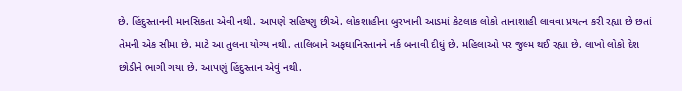છે. હિંદુસ્તાનની માનસિકતા એવી નથી. આપણે સહિષ્ણુ છીએ. લોકશાહીના બુરખાની આડમાં કેટલાક લોકો તાનાશાહી લાવવા પ્રયત્ન કરી રહ્યા છે છતાં તેમની એક સીમા છે. માટે આ તુલના યોગ્ય નથી. તાલિબાને અફઘાનિસ્તાનને નર્ક બનાવી દીધું છે. મહિલાઓ પર જુલ્મ થઈ રહ્યા છે. લાખો લોકો દેશ છોડીને ભાગી ગયા છે. આપણું હિંદુસ્તાન એવું નથી.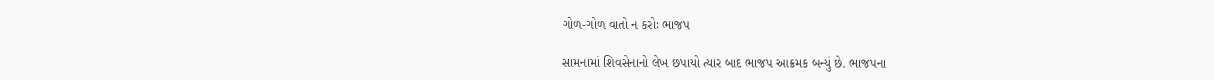ગોળ-ગોળ વાતો ન કરોઃ ભાજપ

સામનામાં શિવસેનાનો લેખ છપાયો ત્યાર બાદ ભાજપ આક્રમક બન્યું છે. ભાજપના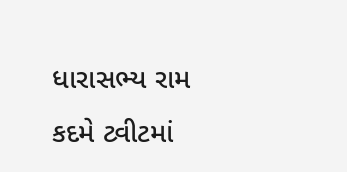ધારાસભ્ય રામ કદમે ટ્વીટમાં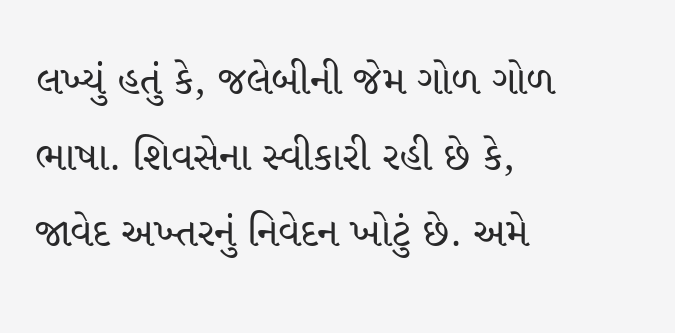લખ્યું હતું કે, જલેબીની જેમ ગોળ ગોળ ભાષા. શિવસેના સ્વીકારી રહી છે કે, જાવેદ અખ્તરનું નિવેદન ખોટું છે. અમે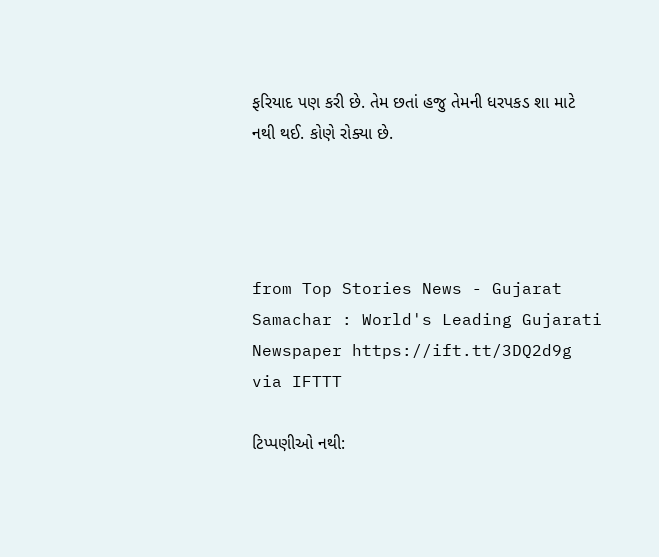ફરિયાદ પણ કરી છે. તેમ છતાં હજુ તેમની ધરપકડ શા માટે નથી થઈ. કોણે રોક્યા છે.




from Top Stories News - Gujarat Samachar : World's Leading Gujarati Newspaper https://ift.tt/3DQ2d9g
via IFTTT

ટિપ્પણીઓ નથી: